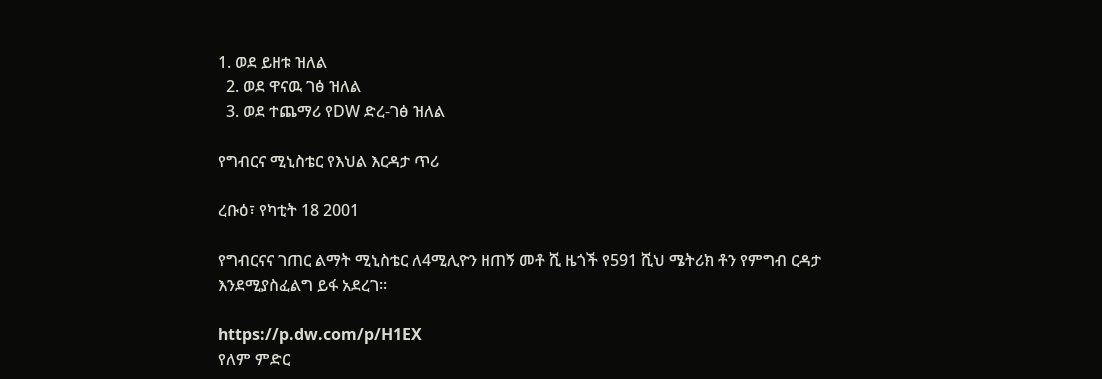1. ወደ ይዘቱ ዝለል
  2. ወደ ዋናዉ ገፅ ዝለል
  3. ወደ ተጨማሪ የDW ድረ-ገፅ ዝለል

የግብርና ሚኒስቴር የእህል እርዳታ ጥሪ

ረቡዕ፣ የካቲት 18 2001

የግብርናና ገጠር ልማት ሚኒስቴር ለ4ሚሊዮን ዘጠኝ መቶ ሺ ዜጎች የ591 ሺህ ሜትሪክ ቶን የምግብ ርዳታ እንደሚያስፈልግ ይፋ አደረገ።

https://p.dw.com/p/H1EX
የለም ምድር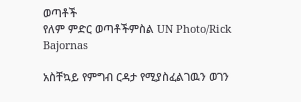ወጣቶች
የለም ምድር ወጣቶችምስል UN Photo/Rick Bajornas

አስቸኳይ የምግብ ርዳታ የሚያስፈልገዉን ወገን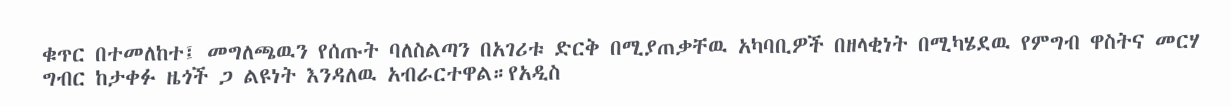ቁጥር በተመለከተ፤ መግለጫዉን የሰጡት ባለስልጣን በአገሪቱ ድርቅ በሚያጠቃቸዉ አካባቢዎች በዘላቂነት በሚካሄደዉ የምግብ ዋስትና መርሃ ግብር ከታቀፉ ዜጎች ጋ ልዩነት እንዳለዉ አብራርተዋል።የአዲስ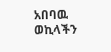አበባዉ ወኪላችን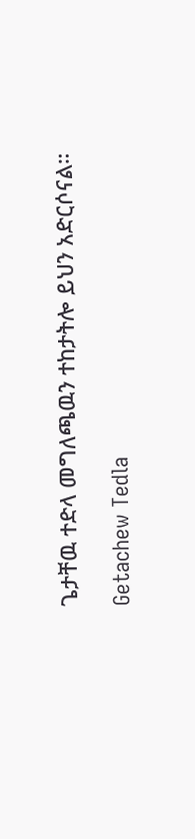ጌታቸዉ ተድላ መግለጫዉን ተከታትሎ ይህን አድርሶናል።

Getachew Tedla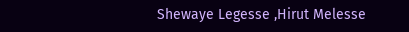Shewaye Legesse ,Hirut Melesse